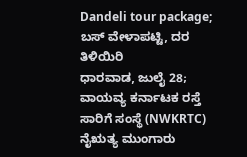Dandeli tour package; ಬಸ್ ವೇಳಾಪಟ್ಟಿ, ದರ ತಿಳಿಯಿರಿ
ಧಾರವಾಡ, ಜುಲೈ 28; ವಾಯವ್ಯ ಕರ್ನಾಟಕ ರಸ್ತೆ ಸಾರಿಗೆ ಸಂಸ್ಥೆ (NWKRTC) ನೈಋತ್ಯ ಮುಂಗಾರು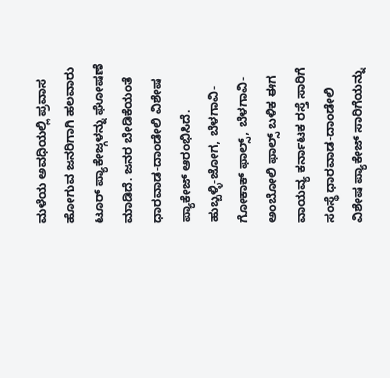ಮಳೆಯ ಅವಧಿಯಲ್ಲಿ ಪ್ರವಾಸ ಹೋಗುವ ಜನರಿಗಾಗಿ ಹಲವಾರು ಟೂರ್ ಪ್ಯಾಕೇಜ್ಗಳನ್ನು ಘೋಷಣೆ ಮಾಡಿದೆ. ಜನರ ಬೇಡಿಕೆಯಂತೆ ಧಾರವಾಡ-ದಾಂಡೇಲಿ ವಿಶೇಷ ಪ್ಯಾಕೇಜ್ ಆರಂಭಿಸಿದೆ.
ಹುಬ್ಬಳ್ಳಿ-ಜೋಗ, ಬೆಳಗಾವಿ-ಗೋಕಾಕ್ ಫಾಲ್ಸ್, ಬೆಳಗಾವಿ-ಅಂಬೋಲಿ ಫಾಲ್ಸ್ ಬಳಿಕ ಈಗ ವಾಯವ್ಯ ಕರ್ನಾಟಕ ರಸ್ತೆ ಸಾರಿಗೆ ಸಂಸ್ಥೆ ಧಾರವಾಡ-ದಾಂಡೇಲಿ ವಿಶೇಷ ಪ್ಯಾಕೇಜ್ ಸಾರಿಗೆಯನ್ನು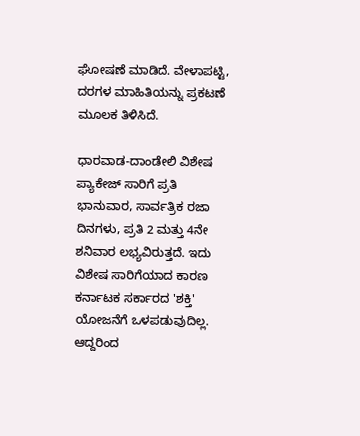ಘೋಷಣೆ ಮಾಡಿದೆ. ವೇಳಾಪಟ್ಟಿ, ದರಗಳ ಮಾಹಿತಿಯನ್ನು ಪ್ರಕಟಣೆ ಮೂಲಕ ತಿಳಿಸಿದೆ.

ಧಾರವಾಡ-ದಾಂಡೇಲಿ ವಿಶೇಷ ಪ್ಯಾಕೇಜ್ ಸಾರಿಗೆ ಪ್ರತಿ ಭಾನುವಾರ, ಸಾರ್ವತ್ರಿಕ ರಜಾ ದಿನಗಳು, ಪ್ರತಿ 2 ಮತ್ತು 4ನೇ ಶನಿವಾರ ಲಭ್ಯವಿರುತ್ತದೆ. ಇದು ವಿಶೇಷ ಸಾರಿಗೆಯಾದ ಕಾರಣ ಕರ್ನಾಟಕ ಸರ್ಕಾರದ 'ಶಕ್ತಿ' ಯೋಜನೆಗೆ ಒಳಪಡುವುದಿಲ್ಲ. ಆದ್ದರಿಂದ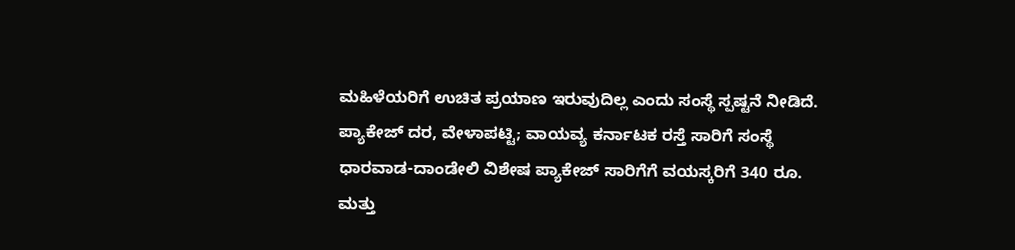ಮಹಿಳೆಯರಿಗೆ ಉಚಿತ ಪ್ರಯಾಣ ಇರುವುದಿಲ್ಲ ಎಂದು ಸಂಸ್ಥೆ ಸ್ಪಷ್ಟನೆ ನೀಡಿದೆ.
ಪ್ಯಾಕೇಜ್ ದರ, ವೇಳಾಪಟ್ಟಿ; ವಾಯವ್ಯ ಕರ್ನಾಟಕ ರಸ್ತೆ ಸಾರಿಗೆ ಸಂಸ್ಥೆ ಧಾರವಾಡ-ದಾಂಡೇಲಿ ವಿಶೇಷ ಪ್ಯಾಕೇಜ್ ಸಾರಿಗೆಗೆ ವಯಸ್ಕರಿಗೆ 340 ರೂ. ಮತ್ತು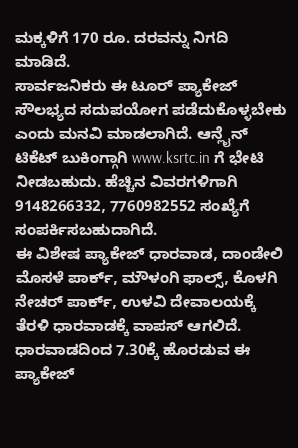ಮಕ್ಕಳಿಗೆ 170 ರೂ. ದರವನ್ನು ನಿಗದಿ ಮಾಡಿದೆ.
ಸಾರ್ವಜನಿಕರು ಈ ಟೂರ್ ಪ್ಯಾಕೇಜ್ ಸೌಲಭ್ಯದ ಸದುಪಯೋಗ ಪಡೆದುಕೊಳ್ಳಬೇಕು ಎಂದು ಮನವಿ ಮಾಡಲಾಗಿದೆ. ಆನ್ಲೈನ್ ಟಿಕೆಟ್ ಬುಕಿಂಗ್ಗಾಗಿ www.ksrtc.in ಗೆ ಭೇಟಿ ನೀಡಬಹುದು. ಹೆಚ್ಚಿನ ವಿವರಗಳಿಗಾಗಿ 9148266332, 7760982552 ಸಂಖ್ಯೆಗೆ ಸಂಪರ್ಕಿಸಬಹುದಾಗಿದೆ.
ಈ ವಿಶೇಷ ಪ್ಯಾಕೇಜ್ ಧಾರವಾಡ, ದಾಂಡೇಲಿ ಮೊಸಳೆ ಪಾರ್ಕ್, ಮೌಳಂಗಿ ಫಾಲ್ಸ್, ಕೊಳಗಿ ನೇಚರ್ ಪಾರ್ಕ್, ಉಳವಿ ದೇವಾಲಯಕ್ಕೆ ತೆರಳಿ ಧಾರವಾಡಕ್ಕೆ ವಾಪಸ್ ಆಗಲಿದೆ.
ಧಾರವಾಡದಿಂದ 7.30ಕ್ಕೆ ಹೊರಡುವ ಈ ಪ್ಯಾಕೇಜ್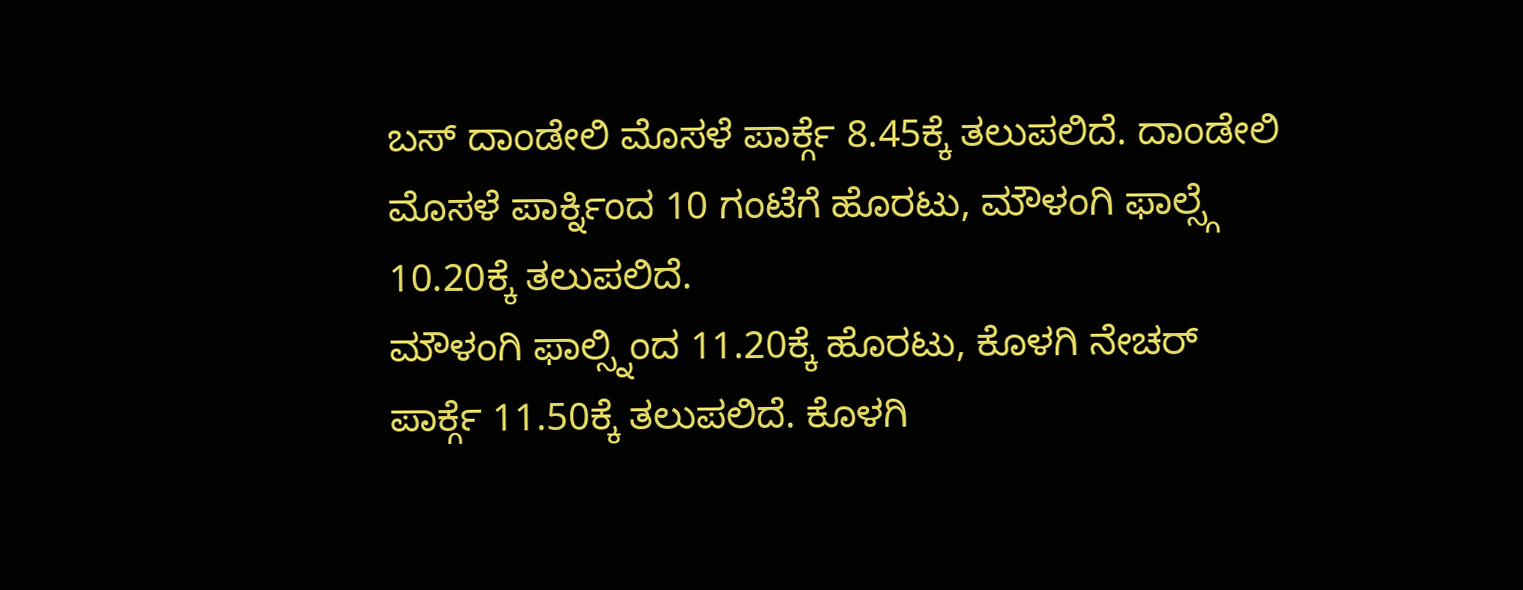ಬಸ್ ದಾಂಡೇಲಿ ಮೊಸಳೆ ಪಾರ್ಕ್ಗೆ 8.45ಕ್ಕೆ ತಲುಪಲಿದೆ. ದಾಂಡೇಲಿ ಮೊಸಳೆ ಪಾರ್ಕ್ನಿಂದ 10 ಗಂಟೆಗೆ ಹೊರಟು, ಮೌಳಂಗಿ ಫಾಲ್ಸ್ಗೆ 10.20ಕ್ಕೆ ತಲುಪಲಿದೆ.
ಮೌಳಂಗಿ ಫಾಲ್ಸ್ನಿಂದ 11.20ಕ್ಕೆ ಹೊರಟು, ಕೊಳಗಿ ನೇಚರ್ ಪಾರ್ಕ್ಗೆ 11.50ಕ್ಕೆ ತಲುಪಲಿದೆ. ಕೊಳಗಿ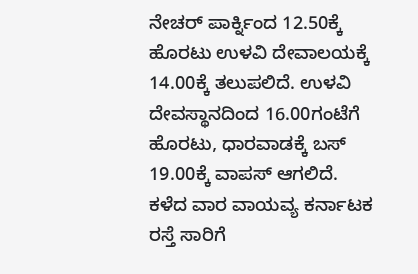ನೇಚರ್ ಪಾರ್ಕ್ನಿಂದ 12.50ಕ್ಕೆ ಹೊರಟು ಉಳವಿ ದೇವಾಲಯಕ್ಕೆ 14.00ಕ್ಕೆ ತಲುಪಲಿದೆ. ಉಳವಿ ದೇವಸ್ಥಾನದಿಂದ 16.00ಗಂಟೆಗೆ ಹೊರಟು, ಧಾರವಾಡಕ್ಕೆ ಬಸ್ 19.00ಕ್ಕೆ ವಾಪಸ್ ಆಗಲಿದೆ.
ಕಳೆದ ವಾರ ವಾಯವ್ಯ ಕರ್ನಾಟಕ ರಸ್ತೆ ಸಾರಿಗೆ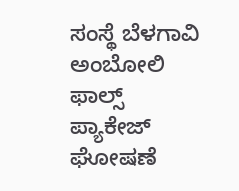ಸಂಸ್ಥೆ ಬೆಳಗಾವಿ ಅಂಬೋಲಿ ಫಾಲ್ಸ್ ಪ್ಯಾಕೇಜ್ ಘೋಷಣೆ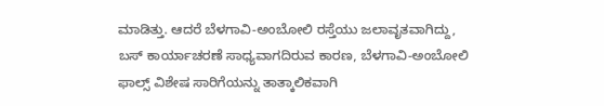ಮಾಡಿತ್ತು. ಆದರೆ ಬೆಳಗಾವಿ-ಅಂಬೋಲಿ ರಸ್ತೆಯು ಜಲಾವೃತವಾಗಿದ್ದು, ಬಸ್ ಕಾರ್ಯಾಚರಣೆ ಸಾಧ್ಯವಾಗದಿರುವ ಕಾರಣ, ಬೆಳಗಾವಿ-ಅಂಬೋಲಿ ಫಾಲ್ಸ್ ವಿಶೇಷ ಸಾರಿಗೆಯನ್ನು ತಾತ್ಕಾಲಿಕವಾಗಿ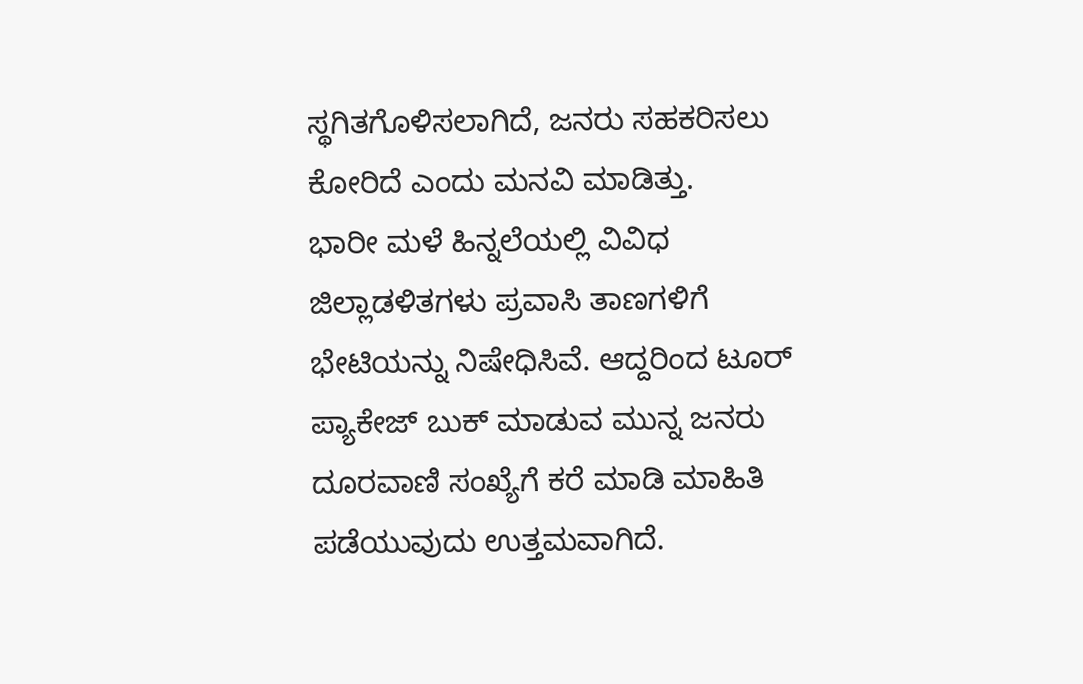ಸ್ಥಗಿತಗೊಳಿಸಲಾಗಿದೆ, ಜನರು ಸಹಕರಿಸಲು ಕೋರಿದೆ ಎಂದು ಮನವಿ ಮಾಡಿತ್ತು.
ಭಾರೀ ಮಳೆ ಹಿನ್ನಲೆಯಲ್ಲಿ ವಿವಿಧ ಜಿಲ್ಲಾಡಳಿತಗಳು ಪ್ರವಾಸಿ ತಾಣಗಳಿಗೆ ಭೇಟಿಯನ್ನು ನಿಷೇಧಿಸಿವೆ. ಆದ್ದರಿಂದ ಟೂರ್ ಪ್ಯಾಕೇಜ್ ಬುಕ್ ಮಾಡುವ ಮುನ್ನ ಜನರು ದೂರವಾಣಿ ಸಂಖ್ಯೆಗೆ ಕರೆ ಮಾಡಿ ಮಾಹಿತಿ ಪಡೆಯುವುದು ಉತ್ತಮವಾಗಿದೆ.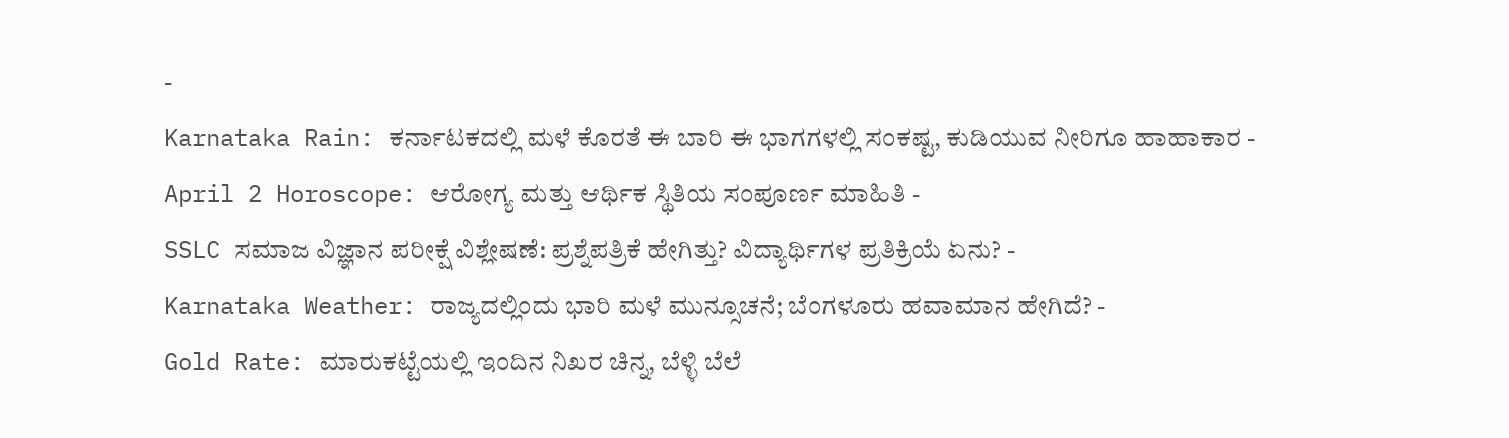-
Karnataka Rain: ಕರ್ನಾಟಕದಲ್ಲಿ ಮಳೆ ಕೊರತೆ ಈ ಬಾರಿ ಈ ಭಾಗಗಳಲ್ಲಿ ಸಂಕಷ್ಟ, ಕುಡಿಯುವ ನೀರಿಗೂ ಹಾಹಾಕಾರ -
April 2 Horoscope: ಆರೋಗ್ಯ ಮತ್ತು ಆರ್ಥಿಕ ಸ್ಥಿತಿಯ ಸಂಪೂರ್ಣ ಮಾಹಿತಿ -
SSLC ಸಮಾಜ ವಿಜ್ಞಾನ ಪರೀಕ್ಷೆ ವಿಶ್ಲೇಷಣೆ: ಪ್ರಶ್ನೆಪತ್ರಿಕೆ ಹೇಗಿತ್ತು? ವಿದ್ಯಾರ್ಥಿಗಳ ಪ್ರತಿಕ್ರಿಯೆ ಏನು? -
Karnataka Weather: ರಾಜ್ಯದಲ್ಲಿಂದು ಭಾರಿ ಮಳೆ ಮುನ್ಸೂಚನೆ; ಬೆಂಗಳೂರು ಹವಾಮಾನ ಹೇಗಿದೆ? -
Gold Rate: ಮಾರುಕಟ್ಟೆಯಲ್ಲಿ ಇಂದಿನ ನಿಖರ ಚಿನ್ನ, ಬೆಳ್ಳಿ ಬೆಲೆ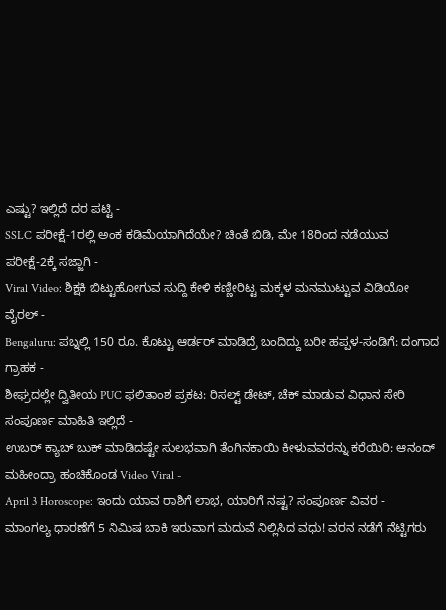ಎಷ್ಟು? ಇಲ್ಲಿದೆ ದರ ಪಟ್ಟಿ -
SSLC ಪರೀಕ್ಷೆ-1ರಲ್ಲಿ ಅಂಕ ಕಡಿಮೆಯಾಗಿದೆಯೇ? ಚಿಂತೆ ಬಿಡಿ, ಮೇ 18ರಿಂದ ನಡೆಯುವ ಪರೀಕ್ಷೆ-2ಕ್ಕೆ ಸಜ್ಜಾಗಿ -
Viral Video: ಶಿಕ್ಷಕಿ ಬಿಟ್ಟುಹೋಗುವ ಸುದ್ದಿ ಕೇಳಿ ಕಣ್ಣೀರಿಟ್ಟ ಮಕ್ಕಳ ಮನಮುಟ್ಟುವ ವಿಡಿಯೋ ವೈರಲ್ -
Bengaluru: ಪಬ್ನಲ್ಲಿ 150 ರೂ. ಕೊಟ್ಟು ಆರ್ಡರ್ ಮಾಡಿದ್ರೆ ಬಂದಿದ್ದು ಬರೀ ಹಪ್ಪಳ-ಸಂಡಿಗೆ: ದಂಗಾದ ಗ್ರಾಹಕ -
ಶೀಘ್ರದಲ್ಲೇ ದ್ವಿತೀಯ PUC ಫಲಿತಾಂಶ ಪ್ರಕಟ: ರಿಸಲ್ಟ್ ಡೇಟ್, ಚೆಕ್ ಮಾಡುವ ವಿಧಾನ ಸೇರಿ ಸಂಪೂರ್ಣ ಮಾಹಿತಿ ಇಲ್ಲಿದೆ -
ಉಬರ್ ಕ್ಯಾಬ್ ಬುಕ್ ಮಾಡಿದಷ್ಟೇ ಸುಲಭವಾಗಿ ತೆಂಗಿನಕಾಯಿ ಕೀಳುವವರನ್ನು ಕರೆಯಿರಿ: ಆನಂದ್ ಮಹೀಂದ್ರಾ ಹಂಚಿಕೊಂಡ Video Viral -
April 3 Horoscope: ಇಂದು ಯಾವ ರಾಶಿಗೆ ಲಾಭ, ಯಾರಿಗೆ ನಷ್ಟ? ಸಂಪೂರ್ಣ ವಿವರ -
ಮಾಂಗಲ್ಯ ಧಾರಣೆಗೆ 5 ನಿಮಿಷ ಬಾಕಿ ಇರುವಾಗ ಮದುವೆ ನಿಲ್ಲಿಸಿದ ವಧು! ವರನ ನಡೆಗೆ ನೆಟ್ಟಿಗರು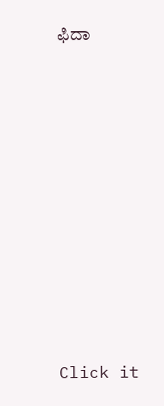ಫಿದಾ












Click it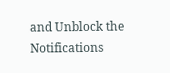and Unblock the Notifications